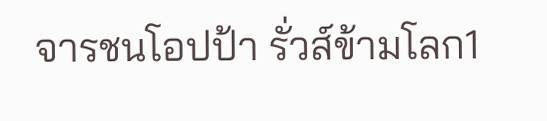จารชนโอปป้า รั่วส์ข้ามโลก1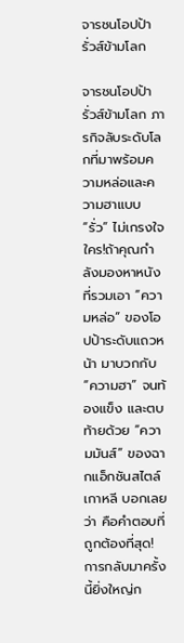จารชนโอปป้า รั่วส์ข้ามโลก

จารชนโอปป้า รั่วส์ข้ามโลก ภารกิจลับระดับโลกที่มาพร้อมความหล่อและความฮาแบบ “รั่ว” ไม่เกรงใจใคร!ถ้าคุณกำลังมองหาหนังที่รวมเอา “ความหล่อ” ของโอปป้าระดับแถวหน้า มาบวกกับ “ความฮา” จนท้องแข็ง และตบท้ายด้วย “ความมันส์” ของฉากแอ็กชันสไตล์เกาหลี บอกเลยว่า คือคำตอบที่ถูกต้องที่สุด!การกลับมาครั้งนี้ยิ่งใหญ่ก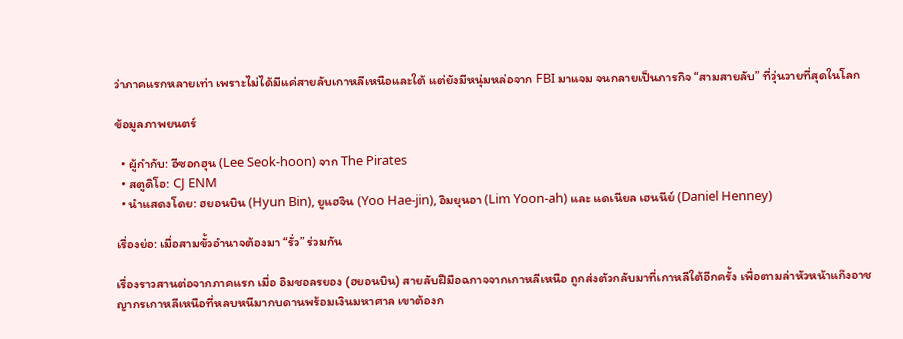ว่าภาคแรกหลายเท่า เพราะไม่ได้มีแค่สายลับเกาหลีเหนือและใต้ แต่ยังมีหนุ่มหล่อจาก FBI มาแจม จนกลายเป็นภารกิจ “สามสายลับ” ที่วุ่นวายที่สุดในโลก

ข้อมูลภาพยนตร์

  • ผู้กำกับ: อีซอกฮุน (Lee Seok-hoon) จาก The Pirates
  • สตูดิโอ: CJ ENM
  • นำแสดงโดย: ฮยอนบิน (Hyun Bin), ยูแฮจิน (Yoo Hae-jin), อิมยุนอา (Lim Yoon-ah) และ แดเนียล เฮนนีย์ (Daniel Henney)

เรื่องย่อ: เมื่อสามขั้วอำนาจต้องมา “รั่ว” ร่วมกัน

เรื่องราวสานต่อจากภาคแรก เมื่อ อิมชอลรยอง (ฮยอนบิน) สายลับฝีมือฉกาจจากเกาหลีเหนือ ถูกส่งตัวกลับมาที่เกาหลีใต้อีกครั้ง เพื่อตามล่าหัวหน้าแก๊งอาชญากรเกาหลีเหนือที่หลบหนีมากบดานพร้อมเงินมหาศาล เขาต้องก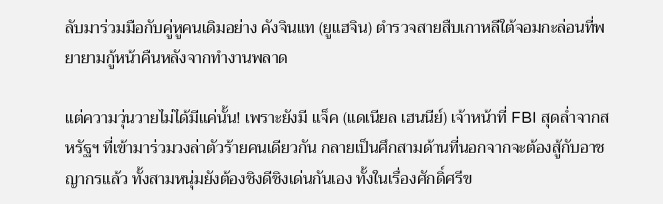ลับมาร่วมมือกับคู่หูคนเดิมอย่าง คังจินแท (ยูแฮจิน) ตำรวจสายสืบเกาหลีใต้จอมกะล่อนที่พยายามกู้หน้าคืนหลังจากทำงานพลาด

แต่ความวุ่นวายไม่ได้มีแค่นั้น! เพราะยังมี แจ็ค (แดเนียล เฮนนีย์) เจ้าหน้าที่ FBI สุดล่ำจากสหรัฐฯ ที่เข้ามาร่วมวงล่าตัวร้ายคนเดียวกัน กลายเป็นศึกสามด้านที่นอกจากจะต้องสู้กับอาชญากรแล้ว ทั้งสามหนุ่มยังต้องชิงดีชิงเด่นกันเอง ทั้งในเรื่องศักดิ์ศรีข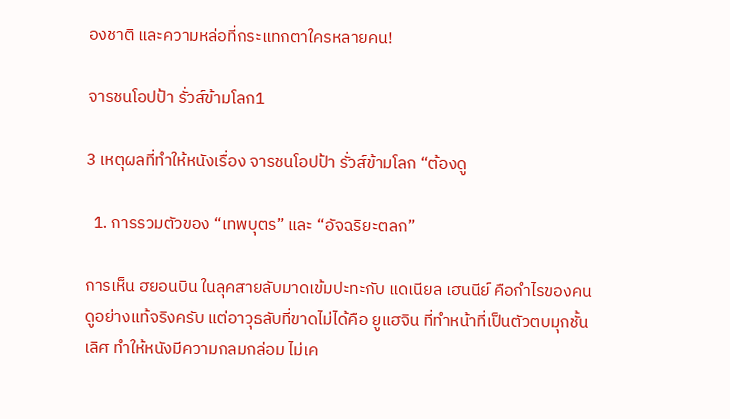องชาติ และความหล่อที่กระแทกตาใครหลายคน!

จารชนโอปป้า รั่วส์ข้ามโลก1

3 เหตุผลที่ทำให้หนังเรื่อง จารชนโอปป้า รั่วส์ข้ามโลก “ต้องดู

  1. การรวมตัวของ “เทพบุตร” และ “อัจฉริยะตลก”

การเห็น ฮยอนบิน ในลุคสายลับมาดเข้มปะทะกับ แดเนียล เฮนนีย์ คือกำไรของคนดูอย่างแท้จริงครับ แต่อาวุธลับที่ขาดไม่ได้คือ ยูแฮจิน ที่ทำหน้าที่เป็นตัวตบมุกชั้นเลิศ ทำให้หนังมีความกลมกล่อม ไม่เค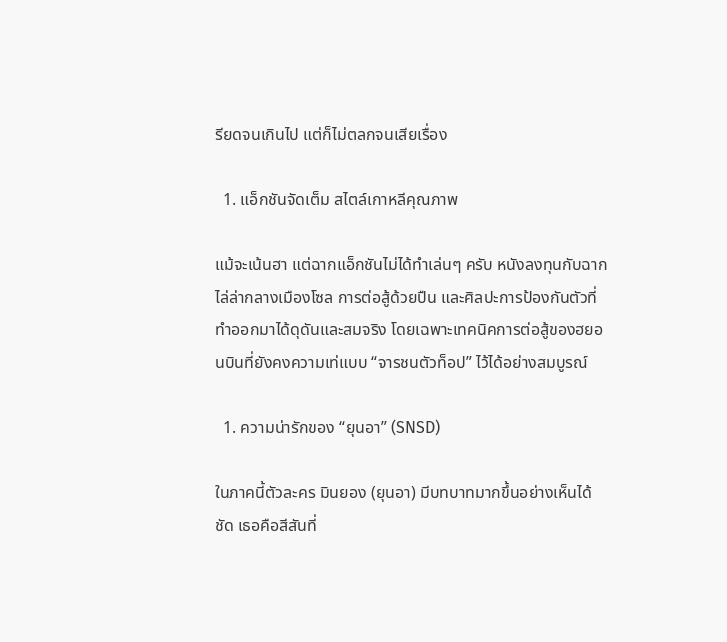รียดจนเกินไป แต่ก็ไม่ตลกจนเสียเรื่อง

  1. แอ็กชันจัดเต็ม สไตล์เกาหลีคุณภาพ

แม้จะเน้นฮา แต่ฉากแอ็กชันไม่ได้ทำเล่นๆ ครับ หนังลงทุนกับฉากไล่ล่ากลางเมืองโซล การต่อสู้ด้วยปืน และศิลปะการป้องกันตัวที่ทำออกมาได้ดุดันและสมจริง โดยเฉพาะเทคนิคการต่อสู้ของฮยอนบินที่ยังคงความเท่แบบ “จารชนตัวท็อป” ไว้ได้อย่างสมบูรณ์

  1. ความน่ารักของ “ยุนอา” (SNSD)

ในภาคนี้ตัวละคร มินยอง (ยุนอา) มีบทบาทมากขึ้นอย่างเห็นได้ชัด เธอคือสีสันที่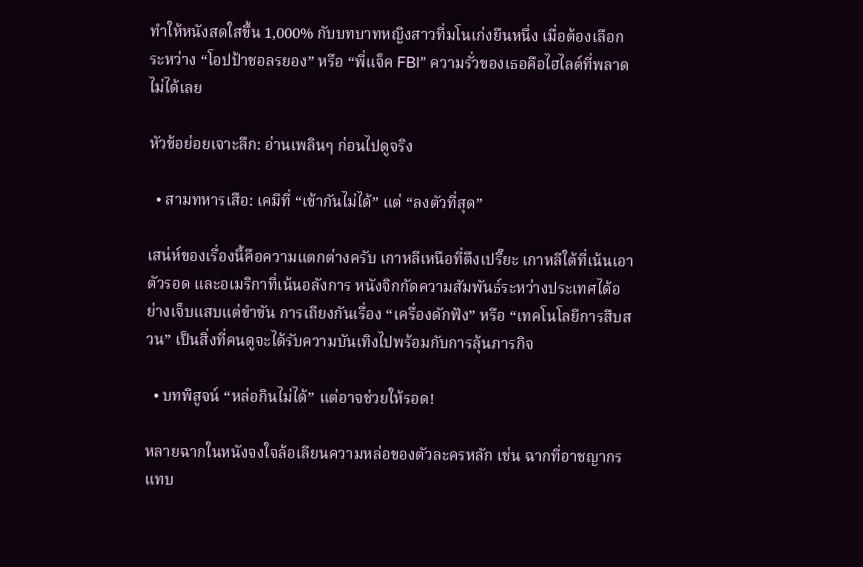ทำให้หนังสดใสขึ้น 1,000% กับบทบาทหญิงสาวที่มโนเก่งยืนหนึ่ง เมื่อต้องเลือกระหว่าง “โอปป้าชอลรยอง” หรือ “พี่แจ็ค FBI” ความรั่วของเธอคือไฮไลต์ที่พลาดไม่ได้เลย

หัวข้อย่อยเจาะลึก: อ่านเพลินๆ ก่อนไปดูจริง

  • สามทหารเสือ: เคมีที่ “เข้ากันไม่ได้” แต่ “ลงตัวที่สุด”

เสน่ห์ของเรื่องนี้คือความแตกต่างครับ เกาหลีเหนือที่ตึงเปรี๊ยะ เกาหลีใต้ที่เน้นเอาตัวรอด และอเมริกาที่เน้นอลังการ หนังจิกกัดความสัมพันธ์ระหว่างประเทศได้อย่างเจ็บแสบแต่ขำขัน การเถียงกันเรื่อง “เครื่องดักฟัง” หรือ “เทคโนโลยีการสืบสวน” เป็นสิ่งที่คนดูจะได้รับความบันเทิงไปพร้อมกับการลุ้นภารกิจ

  • บทพิสูจน์ “หล่อกินไม่ได้” แต่อาจช่วยให้รอด!

หลายฉากในหนังจงใจล้อเลียนความหล่อของตัวละครหลัก เช่น ฉากที่อาชญากรแทบ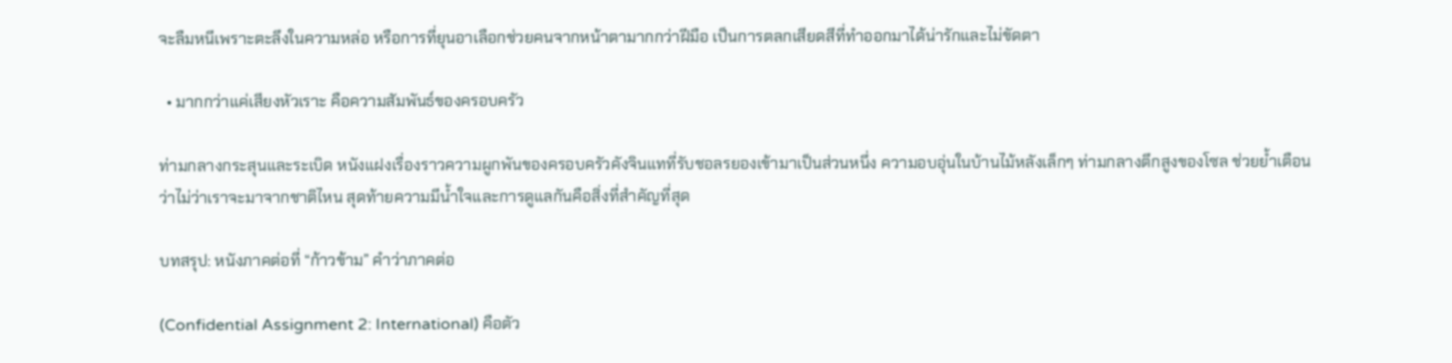จะลืมหนีเพราะตะลึงในความหล่อ หรือการที่ยุนอาเลือกช่วยคนจากหน้าตามากกว่าฝีมือ เป็นการตลกเสียดสีที่ทำออกมาได้น่ารักและไม่ขัดตา

  • มากกว่าแค่เสียงหัวเราะ คือความสัมพันธ์ของครอบครัว

ท่ามกลางกระสุนและระเบิด หนังแฝงเรื่องราวความผูกพันของครอบครัวคังจินแทที่รับชอลรยองเข้ามาเป็นส่วนหนึ่ง ความอบอุ่นในบ้านไม้หลังเล็กๆ ท่ามกลางตึกสูงของโซล ช่วยย้ำเตือนว่าไม่ว่าเราจะมาจากชาติไหน สุดท้ายความมีน้ำใจและการดูแลกันคือสิ่งที่สำคัญที่สุด

บทสรุป: หนังภาคต่อที่ “ก้าวข้าม” คำว่าภาคต่อ

(Confidential Assignment 2: International) คือตัว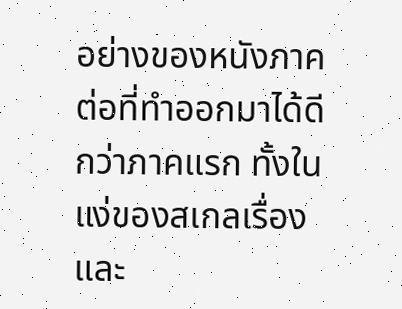อย่างของหนังภาคต่อที่ทำออกมาได้ดีกว่าภาคแรก ทั้งในแง่ของสเกลเรื่องและ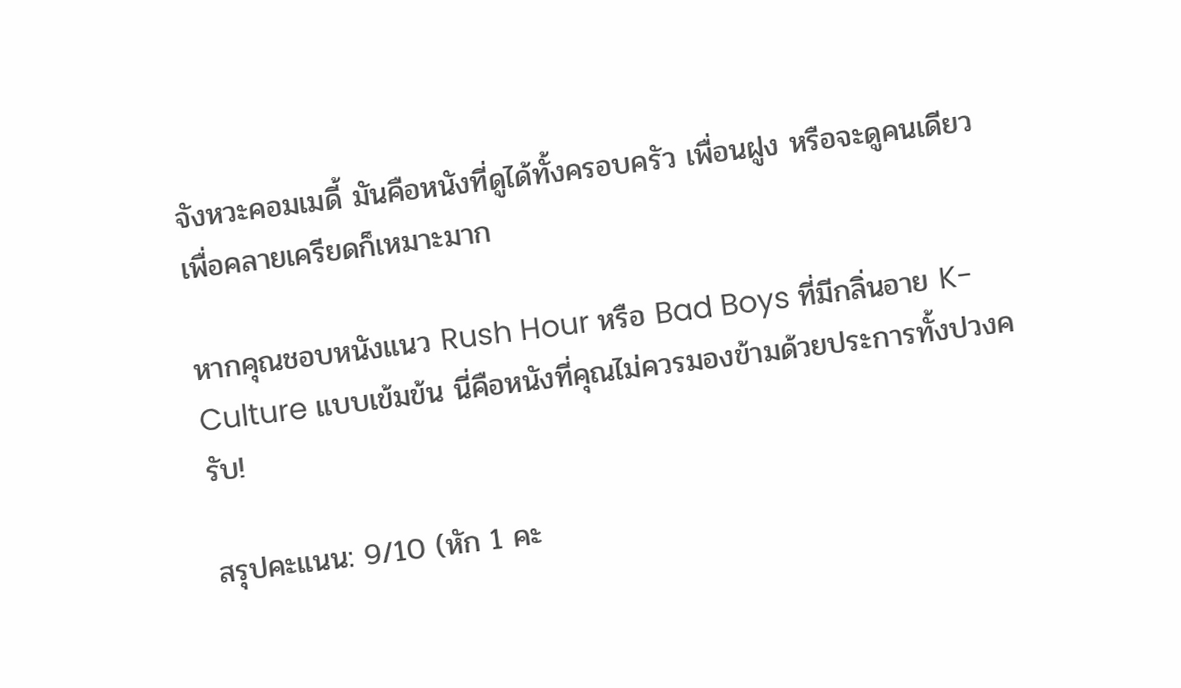จังหวะคอมเมดี้ มันคือหนังที่ดูได้ทั้งครอบครัว เพื่อนฝูง หรือจะดูคนเดียวเพื่อคลายเครียดก็เหมาะมาก

หากคุณชอบหนังแนว Rush Hour หรือ Bad Boys ที่มีกลิ่นอาย K-Culture แบบเข้มข้น นี่คือหนังที่คุณไม่ควรมองข้ามด้วยประการทั้งปวงครับ!

สรุปคะแนน: 9/10 (หัก 1 คะ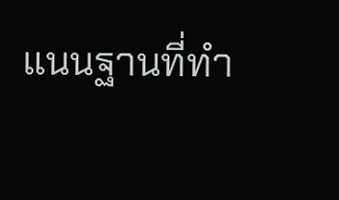แนนฐานที่ทำ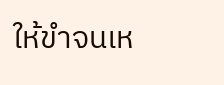ให้ขำจนเห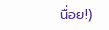นื่อย!)